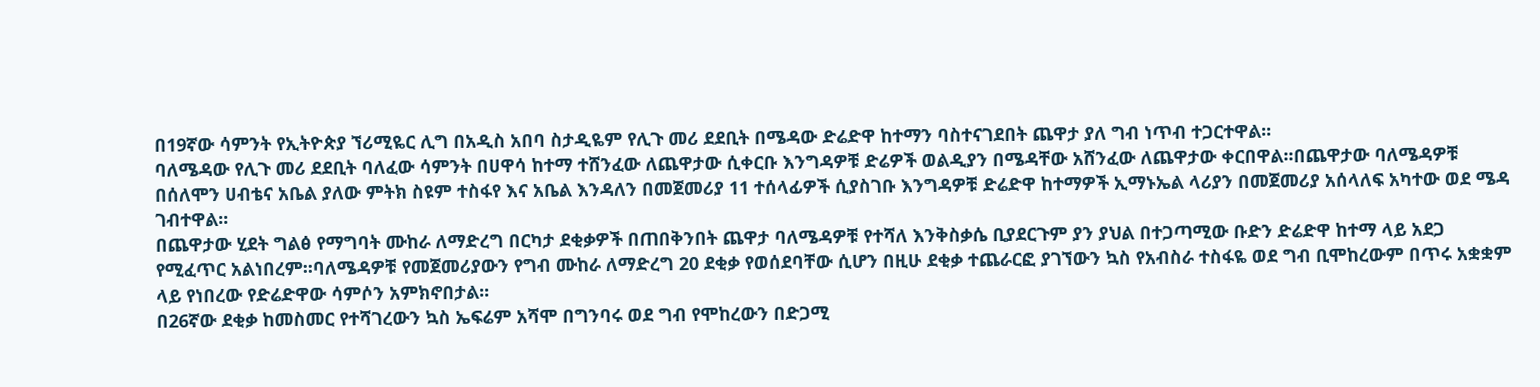በ19ኛው ሳምንት የኢትዮጵያ ኘሪሚዬር ሊግ በአዲስ አበባ ስታዲዬም የሊጉ መሪ ደደቢት በሜዳው ድሬድዋ ከተማን ባስተናገደበት ጨዋታ ያለ ግብ ነጥብ ተጋርተዋል፡፡
ባለሜዳው የሊጉ መሪ ደደቢት ባለፈው ሳምንት በሀዋሳ ከተማ ተሸንፈው ለጨዋታው ሲቀርቡ እንግዳዎቹ ድሬዎች ወልዲያን በሜዳቸው አሸንፈው ለጨዋታው ቀርበዋል፡፡በጨዋታው ባለሜዳዎቹ በሰለሞን ሀብቴና አቤል ያለው ምትክ ስዩም ተስፋየ እና አቤል እንዳለን በመጀመሪያ 11 ተሰላፊዎች ሲያስገቡ እንግዳዎቹ ድሬድዋ ከተማዎች ኢማኑኤል ላሪያን በመጀመሪያ አሰላለፍ አካተው ወደ ሜዳ ገብተዋል፡፡
በጨዋታው ሂደት ግልፅ የማግባት ሙከራ ለማድረግ በርካታ ደቂቃዎች በጠበቅንበት ጨዋታ ባለሜዳዎቹ የተሻለ እንቅስቃሴ ቢያደርጉም ያን ያህል በተጋጣሚው ቡድን ድሬድዋ ከተማ ላይ አደጋ የሚፈጥር አልነበረም፡፡ባለሜዳዎቹ የመጀመሪያውን የግብ ሙከራ ለማድረግ 20 ደቂቃ የወሰደባቸው ሲሆን በዚሁ ደቂቃ ተጨራርፎ ያገኘውን ኳስ የአብስራ ተስፋዬ ወደ ግብ ቢሞከረውም በጥሩ አቋቋም ላይ የነበረው የድሬድዋው ሳምሶን አምክኖበታል፡፡
በ26ኛው ደቂቃ ከመስመር የተሻገረውን ኳስ ኤፍሬም አሻሞ በግንባሩ ወደ ግብ የሞከረውን በድጋሚ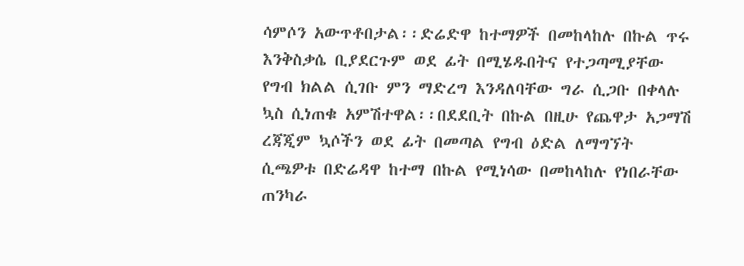ሳምሶን አውጥቶበታል፡፡ድሬድዋ ከተማዎች በመከላከሉ በኩል ጥሩ እንቅስቃሴ ቢያደርጉም ወደ ፊት በሚሄዱበትና የተጋጣሚያቸው የግብ ክልል ሲገቡ ምን ማድረግ እንዳለባቸው ግራ ሲጋቡ በቀላሉ ኳስ ሲነጠቁ አምሽተዋል፡፡በደደቢት በኩል በዚሁ የጨዋታ አጋማሽ ረጃጂም ኳሶችን ወደ ፊት በመጣል የግብ ዕድል ለማግኘት ሲጫዎቱ በድሬዳዋ ከተማ በኩል የሚነሳው በመከላከሉ የነበራቸው ጠንካራ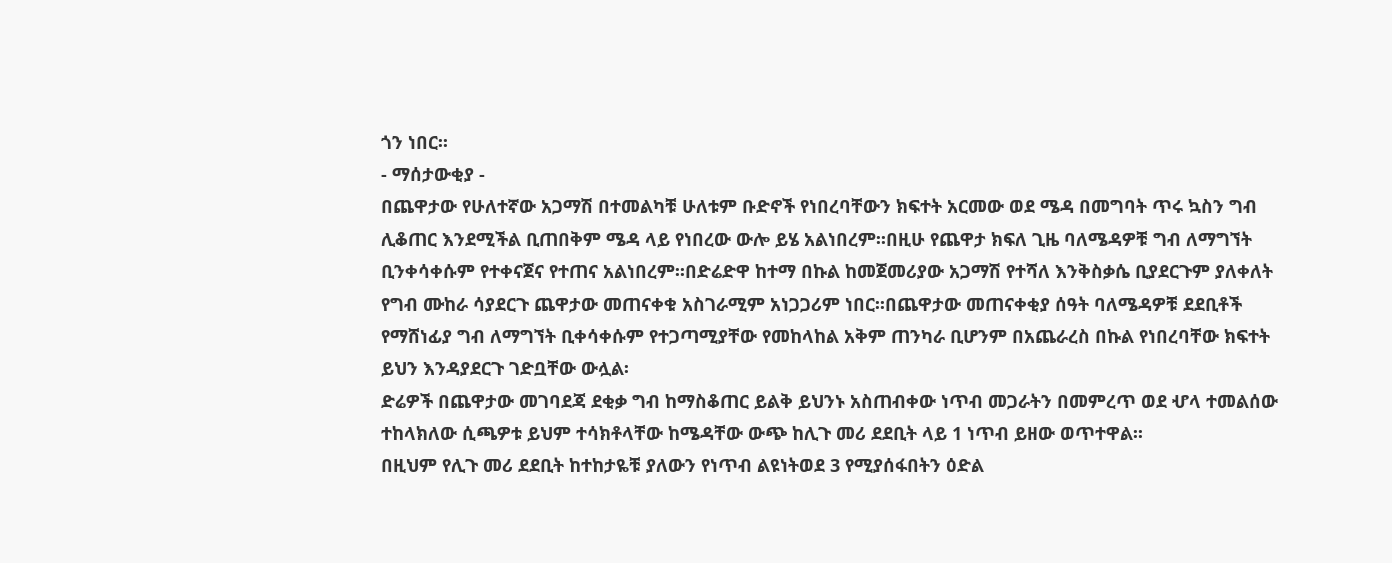ጎን ነበር፡፡
- ማሰታውቂያ -
በጨዋታው የሁለተኛው አጋማሽ በተመልካቹ ሁለቱም ቡድኖች የነበረባቸውን ክፍተት አርመው ወደ ሜዳ በመግባት ጥሩ ኳስን ግብ ሊቆጠር እንደሚችል ቢጠበቅም ሜዳ ላይ የነበረው ውሎ ይሄ አልነበረም፡፡በዚሁ የጨዋታ ክፍለ ጊዜ ባለሜዳዎቹ ግብ ለማግኘት ቢንቀሳቀሱም የተቀናጀና የተጠና አልነበረም፡፡በድሬድዋ ከተማ በኩል ከመጀመሪያው አጋማሽ የተሻለ እንቅስቃሴ ቢያደርጉም ያለቀለት የግብ ሙከራ ሳያደርጉ ጨዋታው መጠናቀቁ አስገራሚም አነጋጋሪም ነበር፡፡በጨዋታው መጠናቀቂያ ሰዓት ባለሜዳዎቹ ደደቢቶች የማሸነፊያ ግብ ለማግኘት ቢቀሳቀሱም የተጋጣሚያቸው የመከላከል አቅም ጠንካራ ቢሆንም በአጨራረስ በኩል የነበረባቸው ክፍተት ይህን እንዳያደርጉ ገድቧቸው ውሏል፡
ድሬዎች በጨዋታው መገባደጃ ደቂቃ ግብ ከማስቆጠር ይልቅ ይህንኑ አስጠብቀው ነጥብ መጋራትን በመምረጥ ወደ ሇላ ተመልሰው ተከላክለው ሲጫዎቱ ይህም ተሳክቶላቸው ከሜዳቸው ውጭ ከሊጉ መሪ ደደቢት ላይ 1 ነጥብ ይዘው ወጥተዋል፡፡
በዚህም የሊጉ መሪ ደደቢት ከተከታዬቹ ያለውን የነጥብ ልዩነትወደ 3 የሚያሰፋበትን ዕድል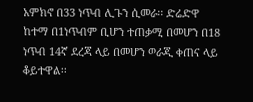አምክኖ በ33 ነጥብ ሊጉን ሲመራ፡፡ ድሬድዋ ከተማ በ1ነጥብም ቢሆን ተጠቃሚ በመሆን በ18 ነጥብ 14ኛ ደረጃ ላይ በመሆን ወራጂ ቀጠና ላይ ቆይተዋል፡፡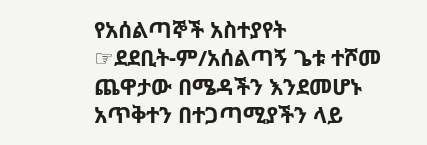የአሰልጣኞች አስተያየት
☞ደደቢት-ም/አሰልጣኝ ጌቱ ተሾመ
ጨዋታው በሜዳችን እንደመሆኑ አጥቅተን በተጋጣሚያችን ላይ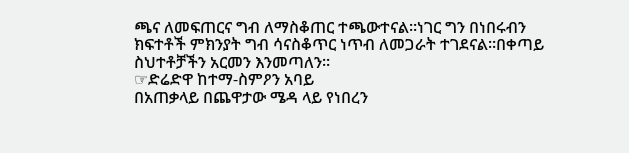ጫና ለመፍጠርና ግብ ለማስቆጠር ተጫውተናል፡፡ነገር ግን በነበሩብን ክፍተቶች ምክንያት ግብ ሳናስቆጥር ነጥብ ለመጋራት ተገደናል፡፡በቀጣይ ስህተቶቻችን አርመን እንመጣለን፡፡
☞ድሬድዋ ከተማ-ስምዖን አባይ
በአጠቃላይ በጨዋታው ሜዳ ላይ የነበረን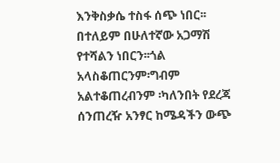እንቅስቃሴ ተስፋ ሰጭ ነበር፡፡በተለይም በሁለተኛው አጋማሽ የተሻልን ነበርን፡፡ጎል አላስቆጠርንም፡ግብም አልተቆጠረብንም ፡ካለንበት የደረጃ ሰንጠረዥ አንፃር ከሜዳችን ውጭ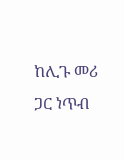ከሊጉ መሪ ጋር ነጥብ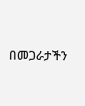በመጋራታችን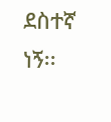ደስተኛ ነኝ፡፡